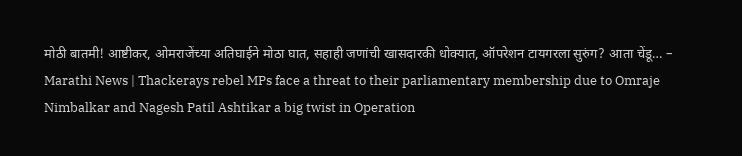मोठी बातमी! आष्टीकर, ओमराजेंच्या अतिघाईने मोठा घात, सहाही जणांची खासदारकी धोक्यात, ऑपरेशन टायगरला सुरुंग? आता चेंडू… – Marathi News | Thackerays rebel MPs face a threat to their parliamentary membership due to Omraje Nimbalkar and Nagesh Patil Ashtikar a big twist in Operation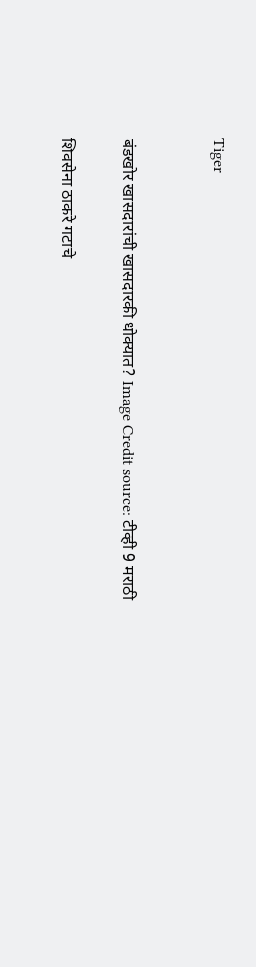Tiger


बंडखोर खासदारांची खासदारकी धोक्यात? Image Credit source: टीव्ही 9 मराठी

शिवसेना ठाकरे गटाचे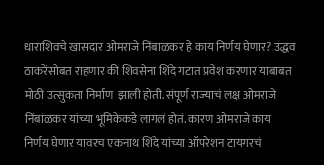धाराशिवचे खासदार ओमराजे निंबाळकर हे काय निर्णय घेणार? उद्धव ठाकरेंसोबत राहणार की शिवसेना शिंदे गटात प्रवेश करणार याबाबत मोठी उत्सुकता निर्माण  झाली होती. संपूर्ण राज्याचं लक्ष ओमराजे निंबांळकर यांच्या भूमिकेकडे लागलं होतं. कारण ओमराजे काय निर्णय घेणार यावरच एकनाथ शिंदे यांच्या ऑपरेशन टायगरचं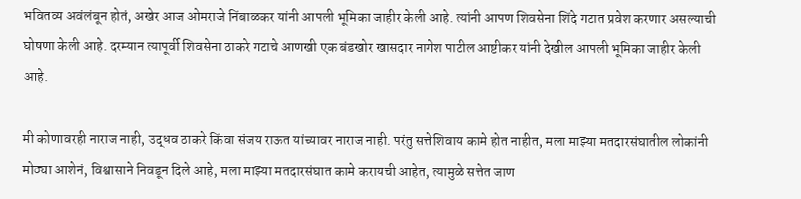भवितव्य अवंलंबून होतं, अखेर आज ओमराजे निंबाळकर यांनी आपली भूमिका जाहीर केली आहे. त्यांनी आपण शिवसेना शिंदे गटात प्रवेश करणार असल्याची घोषणा केली आहे. दरम्यान त्यापूर्वी शिवसेना ठाकरे गटाचे आणखी एक बंडखोर खासदार नागेश पाटील आष्टीकर यांनी देखील आपली भूमिका जाहीर केली आहे.

मी कोणावरही नाराज नाही, उद्धव ठाकरे किंवा संजय राऊत यांच्यावर नाराज नाही. परंतु सत्तेशिवाय कामे होत नाहीत, मला माझ्या मतदारसंघातील लोकांनी मोठ्या आशेनं, विश्वासाने निवडून दिले आहे, मला माझ्या मतदारसंघात कामे करायची आहेत, त्यामुळे सत्तेत जाण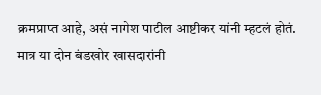क्रमप्राप्त आहे, असं नागेश पाटील आष्टीकर यांनी म्हटलं होतं. मात्र या दोन बंडखोर खासदारांनी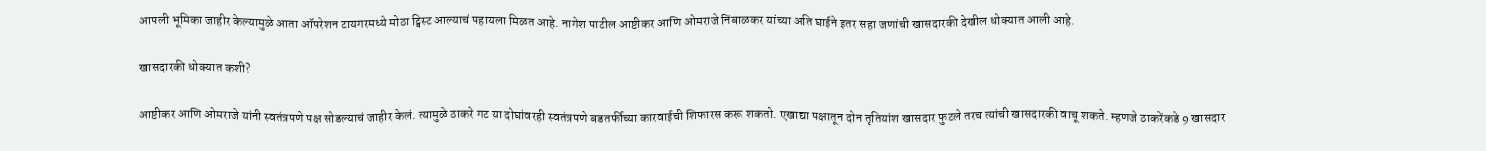आपली भूमिका जाहीर केल्यामुळे आता ऑपरेशन टायगरमध्ये मोठा ट्विस्ट आल्याचं पहायला मिळत आहे. नागेश पाटील आष्टीकर आणि ओमराजे निंबाळकर यांच्या अति घाईने इतर सहा जणांची खासदारकी देखील धोक्यात आली आहे.

खासदारकी धोक्यात कशी?

आष्टीकर आणि ओमराजे यांनी स्वतंत्रपणे पक्ष सोडल्याचं जाहीर केलं. त्यामुळे ठाकरे गट या दोघांवरही स्वतंत्रपणे बडतर्फीच्या कारवाईची शिफारस करू शकतो. एखाद्या पक्षातून दोन तृतियांश खासदार फुटले तरच त्यांची खासदारकी वाचू शकते. म्हणजे ठाकरेंकडे 9 खासदार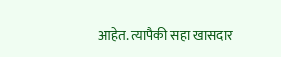आहेत. त्यापैकी सहा खासदार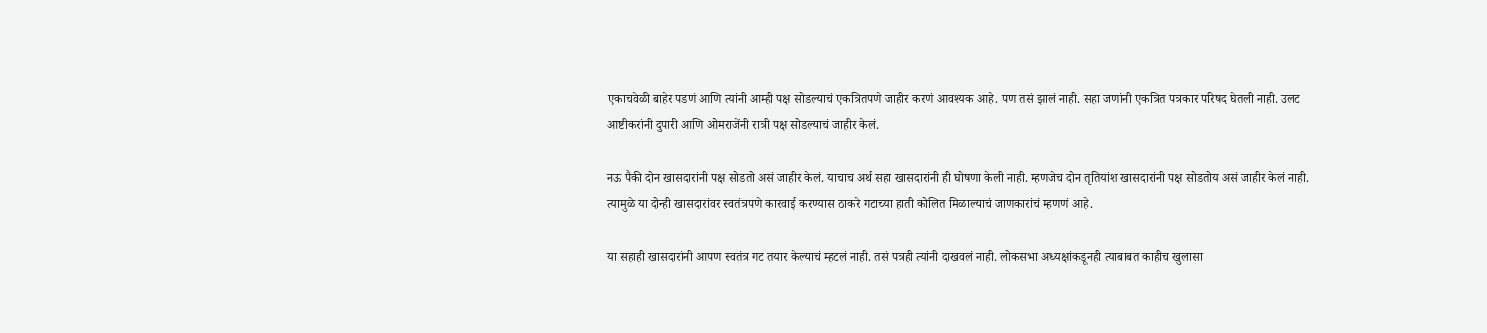एकाचवेळी बाहेर पडणं आणि त्यांनी आम्ही पक्ष सोडल्याचं एकत्रितपणे जाहीर करणं आवश्यक आहे. पण तसं झालं नाही. सहा जणांनी एकत्रित पत्रकार परिषद घेतली नाही. उलट आष्टीकरांनी दुपारी आणि ओमराजेंनी रात्री पक्ष सोडल्याचं जाहीर केलं.

नऊ पैकी दोन खासदारांनी पक्ष सोडतो असं जाहीर केलं. याचाच अर्थ सहा खासदारांनी ही घोषणा केली नाही. म्हणजेच दोन तृतियांश खासदारांनी पक्ष सोडतोय असं जाहीर केलं नाही. त्यामुळे या दोन्ही खासदारांवर स्वतंत्रपणे कारवाई करण्यास ठाकरे गटाच्या हाती कोलित मिळाल्याचं जाणकारांचं म्हणणं आहे.

या सहाही खासदारांनी आपण स्वतंत्र गट तयार केल्याचं म्हटलं नाही. तसं पत्रही त्यांनी दाखवलं नाही. लोकसभा अध्यक्षांकडूनही त्याबाबत काहीच खुलासा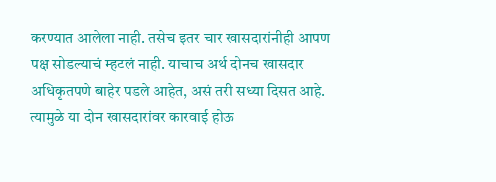करण्यात आलेला नाही. तसेच इतर चार खासदारांनीही आपण पक्ष सोडल्याचं म्हटलं नाही. याचाच अर्थ दोनच खासदार अधिकृतपणे बाहेर पडले आहेत, असं तरी सध्या दिसत आहे. त्यामुळे या दोन खासदारांवर कारवाई होऊ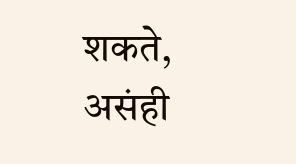शकते, असंही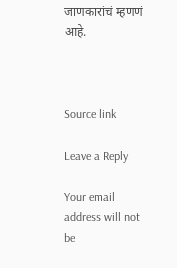जाणकारांचं म्हणणं आहे.



Source link

Leave a Reply

Your email address will not be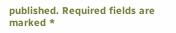published. Required fields are marked *